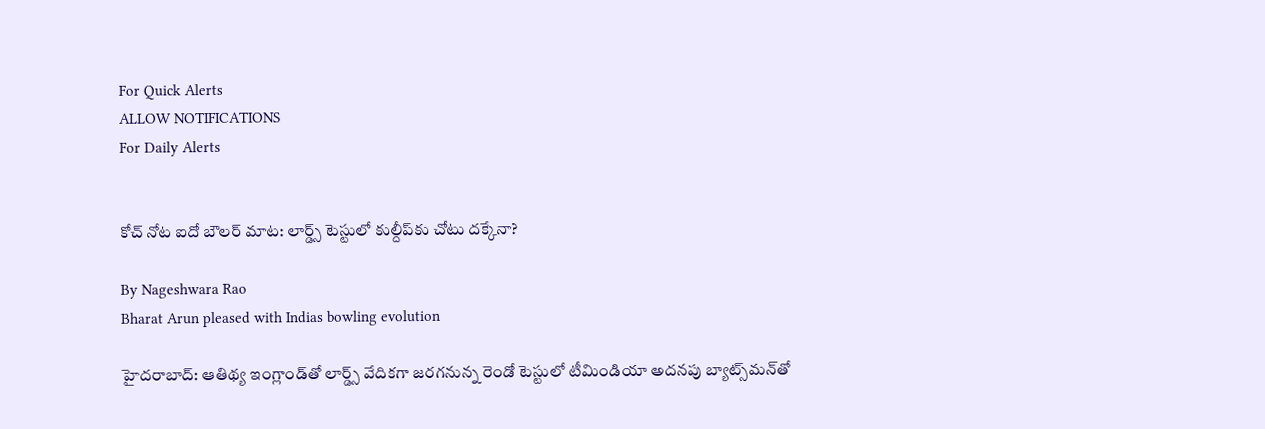For Quick Alerts
ALLOW NOTIFICATIONS
For Daily Alerts


కోచ్ నోట ఐదో బౌలర్ మాట: లార్డ్స్ టెస్టులో కుల్దీప్‌కు చోటు దక్కేనా?

By Nageshwara Rao
Bharat Arun pleased with Indias bowling evolution

హైదరాబాద్: ఆతిథ్య ఇంగ్లాండ్‌తో లార్డ్స్ వేదికగా జరగనున్న రెండో టెస్టులో టీమిండియా అదనపు బ్యాట్స్‌మన్‌తో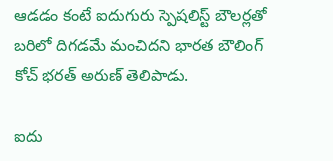ఆడడం కంటే ఐదుగురు స్పెషలిస్ట్‌ బౌలర్లతో బరిలో దిగడమే మంచిదని భారత బౌలింగ్ కోచ్ భరత్ అరుణ్ తెలిపాడు.

ఐదు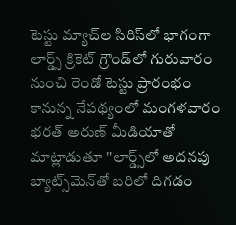టెస్టు మ్యాచ్‌ల సిరిస్‌లో భాగంగా లార్డ్స్ క్రికెట్ గ్రౌండ్‌లో గురువారం నుంచి రెండో టెస్టు ప్రారంభం కానున్న నేపథ్యంలో మంగళవారం భరత్ అరుణ్ మీడియాతో మాట్లాడుతూ ''లార్డ్స్‌లో అదనపు బ్యాట్స్‌మెన్‌తో బరిలో దిగడం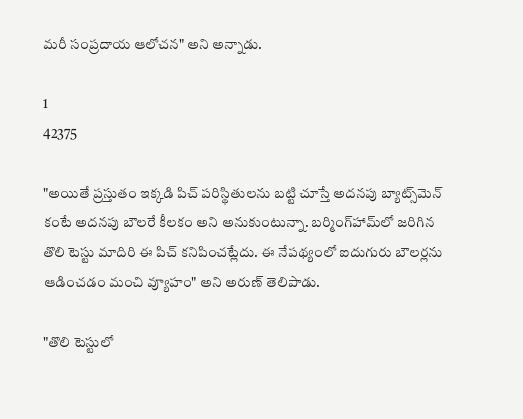మరీ సంప్రదాయ ఆలోచన" అని అన్నాడు.

1
42375

"అయితే ప్రస్తుతం ఇక్కడి పిచ్‌ పరిస్థితులను బట్టి చూస్తే అదనపు బ్యాట్స్‌మెన్‌ కంటే అదనపు బౌలరే కీలకం అని అనుకుంటున్నా. బర్మింగ్‌హామ్‌‌లో జరిగిన తొలి టెస్టు మాదిరి ఈ పిచ్‌ కనిపించట్లేదు. ఈ నేపథ్యంలో ఐదుగురు బౌలర్లను ఆడించడం మంచి వ్యూహం" అని అరుణ్ తెలిపాడు.

"తొలి టెస్టులో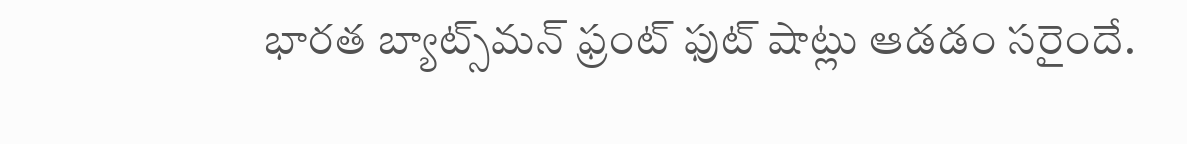భారత బ్యాట్స్‌మన్‌ ఫ్రంట్‌ ఫుట్‌ షాట్లు ఆడడం సరైందే.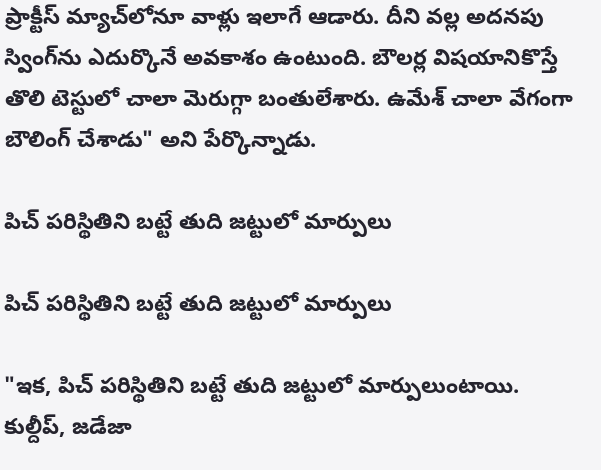ప్రాక్టీస్‌ మ్యాచ్‌లోనూ వాళ్లు ఇలాగే ఆడారు. దీని వల్ల అదనపు స్వింగ్‌ను ఎదుర్కొనే అవకాశం ఉంటుంది. బౌలర్ల విషయానికొస్తే తొలి టెస్టులో చాలా మెరుగ్గా బంతులేశారు. ఉమేశ్‌ చాలా వేగంగా బౌలింగ్‌ చేశాడు" అని పేర్కొన్నాడు.

పిచ్‌ పరిస్థితిని బట్టే తుది జట్టులో మార్పులు

పిచ్‌ పరిస్థితిని బట్టే తుది జట్టులో మార్పులు

"ఇక, పిచ్‌ పరిస్థితిని బట్టే తుది జట్టులో మార్పులుంటాయి. కుల్దీప్‌, జడేజా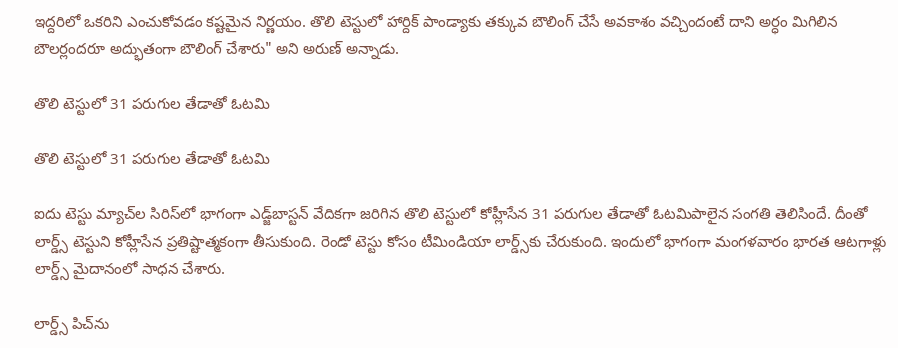ఇద్దరిలో ఒకరిని ఎంచుకోవడం కష్టమైన నిర్ణయం. తొలి టెస్టులో హార్దిక్‌ పాండ్యాకు తక్కువ బౌలింగ్‌ చేసే అవకాశం వచ్చిందంటే దాని అర్ధం మిగిలిన బౌలర్లందరూ అద్భుతంగా బౌలింగ్‌ చేశారు" అని అరుణ్ అన్నాడు.

తొలి టెస్టులో 31 పరుగుల తేడాతో ఓటమి

తొలి టెస్టులో 31 పరుగుల తేడాతో ఓటమి

ఐదు టెస్టు మ్యాచ్‌ల సిరిస్‌లో భాగంగా ఎడ్జ్‌బాస్టన్ వేదికగా జరిగిన తొలి టెస్టులో కోహ్లీసేన 31 పరుగుల తేడాతో ఓటమిపాలైన సంగతి తెలిసిందే. దీంతో లార్డ్స్ టెస్టుని కోహ్లీసేన ప్రతిష్టాత్మకంగా తీసుకుంది. రెండో టెస్టు కోసం టీమిండియా లార్డ్స్‌కు చేరుకుంది. ఇందులో భాగంగా మంగళవారం భారత ఆటగాళ్లు లార్డ్స్‌ మైదానంలో సాధన చేశారు.

లార్డ్స్ పిచ్‌ను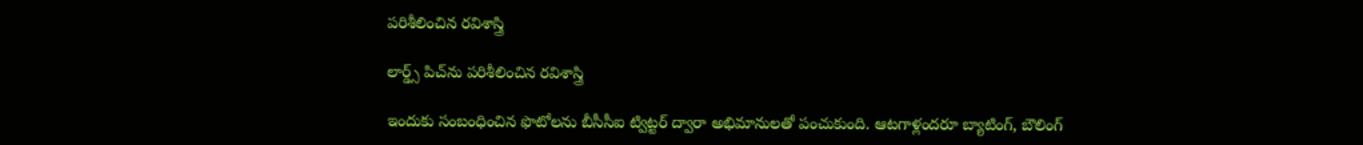పరిశీలించిన రవిశాస్త్రి

లార్డ్స్ పిచ్‌ను పరిశీలించిన రవిశాస్త్రి

ఇందుకు సంబంధించిన ఫొటోలను బీసీసీఐ ట్విట్టర్ ద్వారా అభిమానులతో పంచుకుంది. ఆటగాళ్లందరూ బ్యాటింగ్‌, బౌలింగ్‌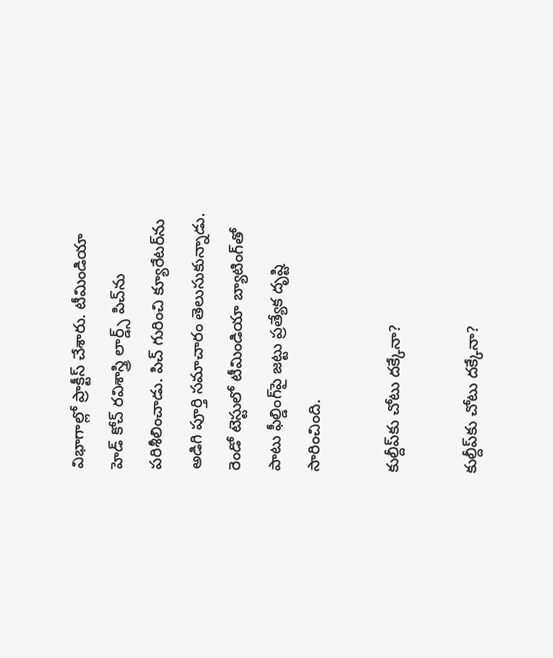విభాగాల్లో ప్రాక్టీస్‌ చేశారు. టీమిండియా హెడ్ కోచ్ రవిశాస్త్రి లార్డ్స్ పిచ్‌ను పరిశీలించాడు. పిచ్‌ గురించి క్యూరేటర్‌ను అడిగి పూర్తి సమాచారం తెలుసుకున్నాడు. రెండో టెస్టులో టీమిండియా బ్యాటింగ్‌తో పాటు ఫీల్డింగ్‌పై జట్టు ప్రత్యేక దృష్టి సారించింది.

కుల్దీప్‌కు చోటు దక్కేనా?

కుల్దీప్‌కు చోటు దక్కేనా?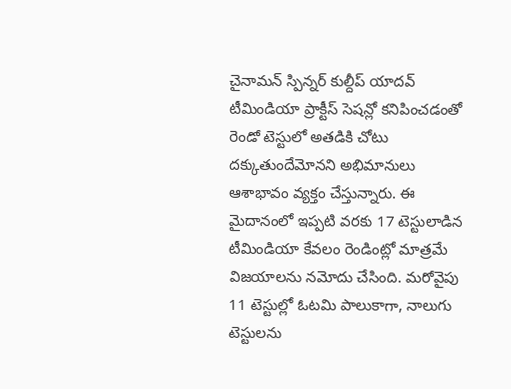చైనామన్ స్పిన్నర్ కుల్దీప్‌ యాదవ్‌ టీమిండియా ప్రాక్టీస్‌ సెషన్లో కనిపించడంతో రెండో టెస్టులో అతడికి చోటు దక్కుతుందేమోనని అభిమానులు ఆశాభావం వ్యక్తం చేస్తున్నారు. ఈ మైదానంలో ఇప్పటి వరకు 17 టెస్టులాడిన టీమిండియా కేవలం రెండింట్లో మాత్రమే విజయాలను నమోదు చేసింది. మరోవైపు 11 టెస్టుల్లో ఓటమి పాలుకాగా, నాలుగు టెస్టులను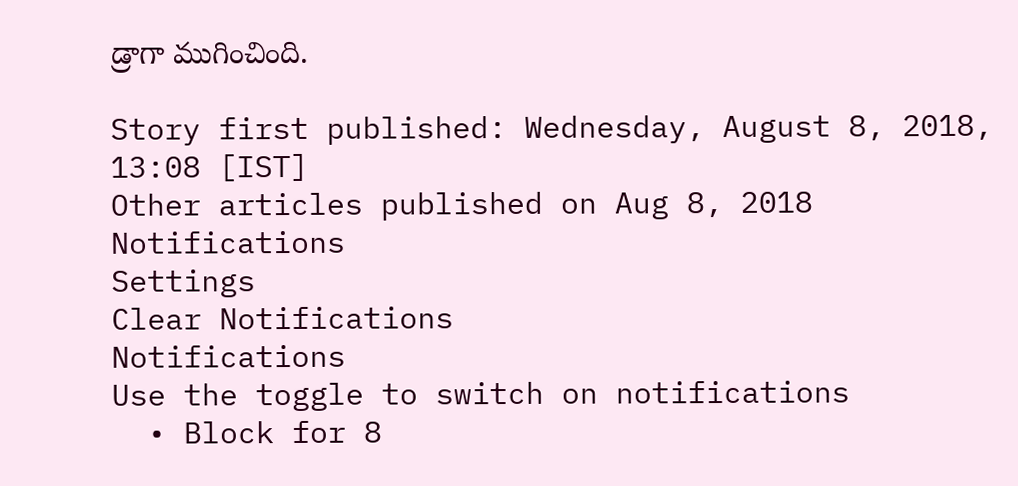డ్రాగా ముగించింది.

Story first published: Wednesday, August 8, 2018, 13:08 [IST]
Other articles published on Aug 8, 2018
Notifications
Settings
Clear Notifications
Notifications
Use the toggle to switch on notifications
  • Block for 8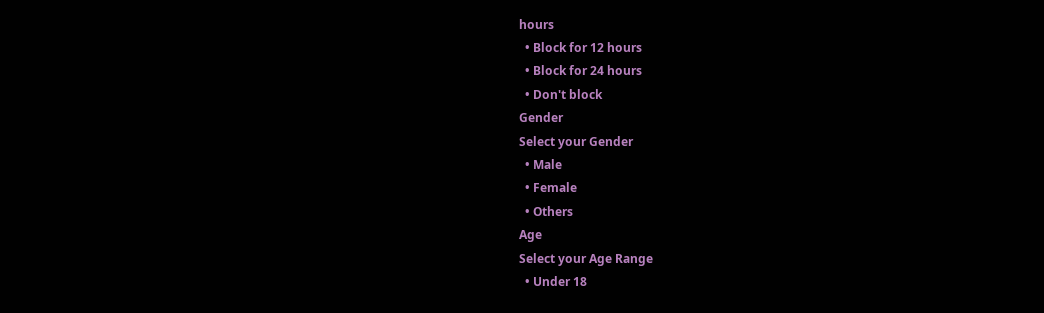hours
  • Block for 12 hours
  • Block for 24 hours
  • Don't block
Gender
Select your Gender
  • Male
  • Female
  • Others
Age
Select your Age Range
  • Under 18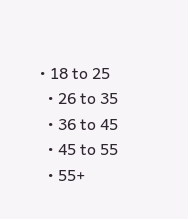• 18 to 25
  • 26 to 35
  • 36 to 45
  • 45 to 55
  • 55+